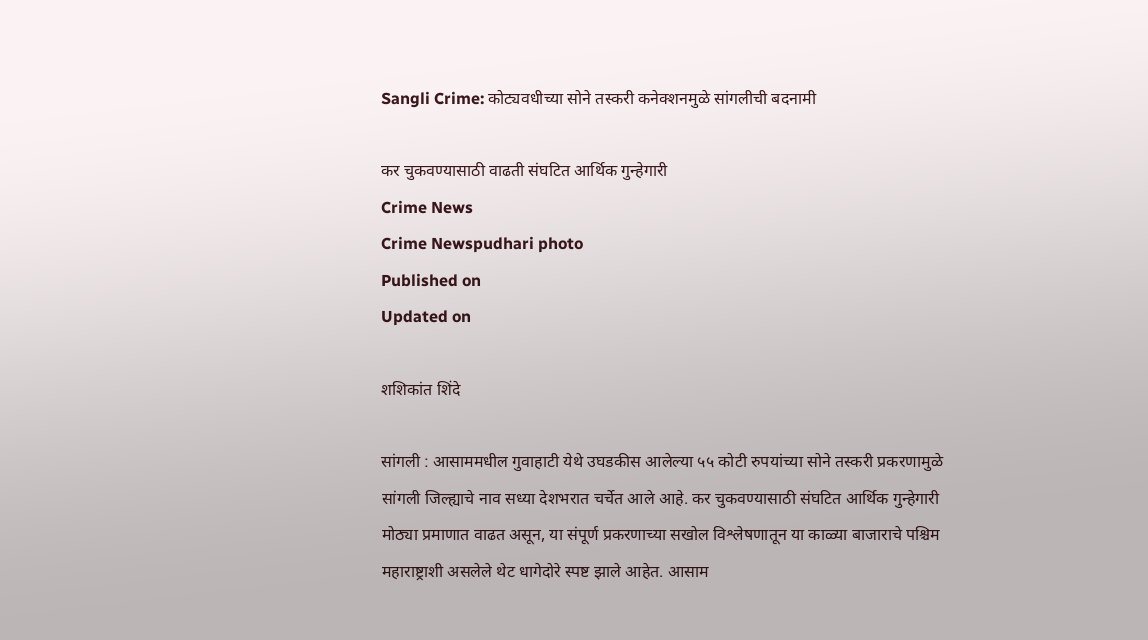Sangli Crime: कोट्यवधीच्या सोने तस्करी कनेक्शनमुळे सांगलीची बदनामी

कर चुकवण्यासाठी वाढती संघटित आर्थिक गुन्हेगारी
Crime News
Crime Newspudhari photo
Published on
Updated on

शशिकांत शिंदे

सांगली : आसाममधील गुवाहाटी येथे उघडकीस आलेल्या ५५ कोटी रुपयांच्या सोने तस्करी प्रकरणामुळे सांगली जिल्ह्याचे नाव सध्या देशभरात चर्चेत आले आहे. कर चुकवण्यासाठी संघटित आर्थिक गुन्हेगारी मोठ्या प्रमाणात वाढत असून, या संपूर्ण प्रकरणाच्या सखोल विश्लेषणातून या काळ्या बाजाराचे पश्चिम महाराष्ट्राशी असलेले थेट धागेदोरे स्पष्ट झाले आहेत. आसाम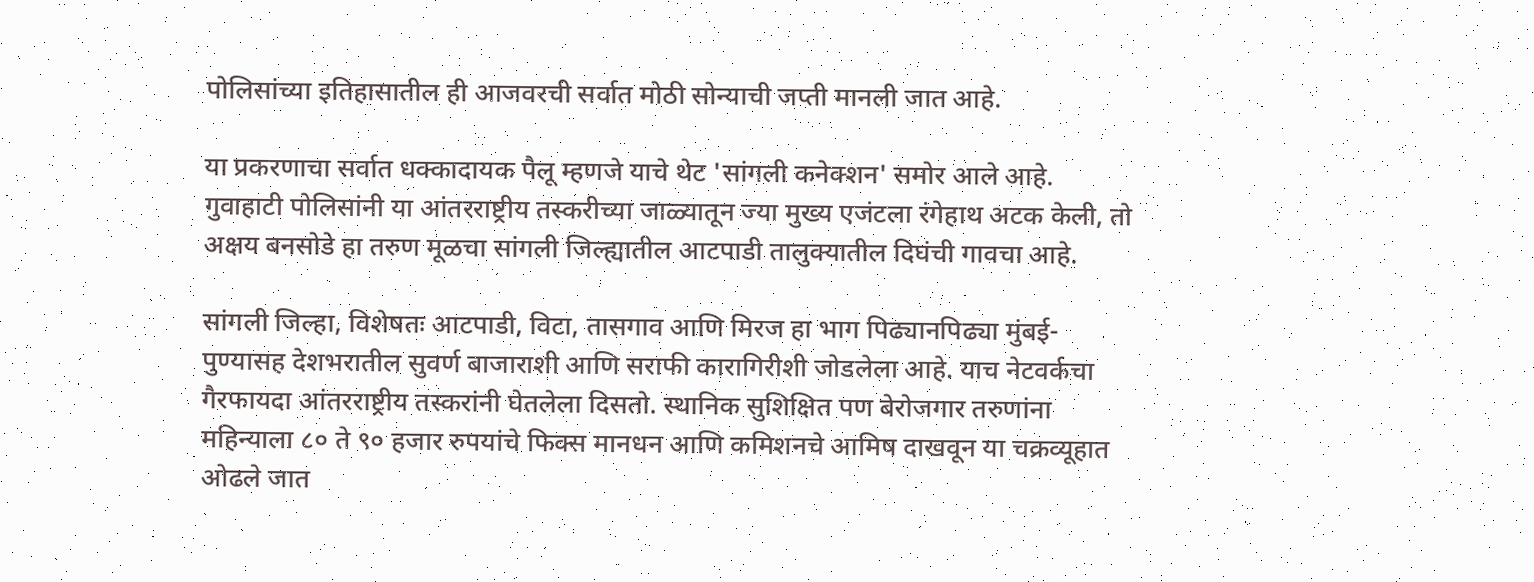पोलिसांच्या इतिहासातील ही आजवरची सर्वात मोठी सोन्याची जप्ती मानली जात आहे.

या प्रकरणाचा सर्वात धक्कादायक पैलू म्हणजे याचे थेट 'सांगली कनेक्शन' समोर आले आहे. गुवाहाटी पोलिसांनी या आंतरराष्ट्रीय तस्करीच्या जाळ्यातून ज्या मुख्य एजंटला रंगेहाथ अटक केली, तो अक्षय बनसोडे हा तरुण मूळचा सांगली जिल्ह्यातील आटपाडी तालुक्यातील दिघंची गावचा आहे.

सांगली जिल्हा, विशेषतः आटपाडी, विटा, तासगाव आणि मिरज हा भाग पिढ्यानपिढ्या मुंबई-पुण्यासह देशभरातील सुवर्ण बाजाराशी आणि सराफी कारागिरीशी जोडलेला आहे. याच नेटवर्कचा गैरफायदा आंतरराष्ट्रीय तस्करांनी घेतलेला दिसतो. स्थानिक सुशिक्षित पण बेरोजगार तरुणांना महिन्याला ८० ते ९० हजार रुपयांचे फिक्स मानधन आणि कमिशनचे आमिष दाखवून या चक्रव्यूहात ओढले जात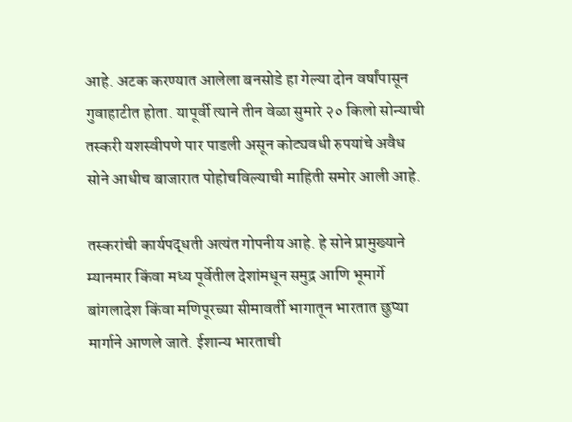आहे. अटक करण्यात आलेला बनसोडे हा गेल्या दोन वर्षांपासून गुवाहाटीत होता. यापूर्वी त्याने तीन वेळा सुमारे २० किलो सोन्याची तस्करी यशस्वीपणे पार पाडली असून कोट्यवधी रुपयांचे अवैध सोने आधीच बाजारात पोहोचविल्याची माहिती समोर आली आहे.

तस्करांची कार्यपद्धती अत्यंत गोपनीय आहे. हे सोने प्रामुख्याने म्यानमार किंवा मध्य पूर्वेतील देशांमधून समुद्र आणि भूमार्गे बांगलादेश किंवा मणिपूरच्या सीमावर्ती भागातून भारतात छुप्या मार्गाने आणले जाते. ईशान्य भारताची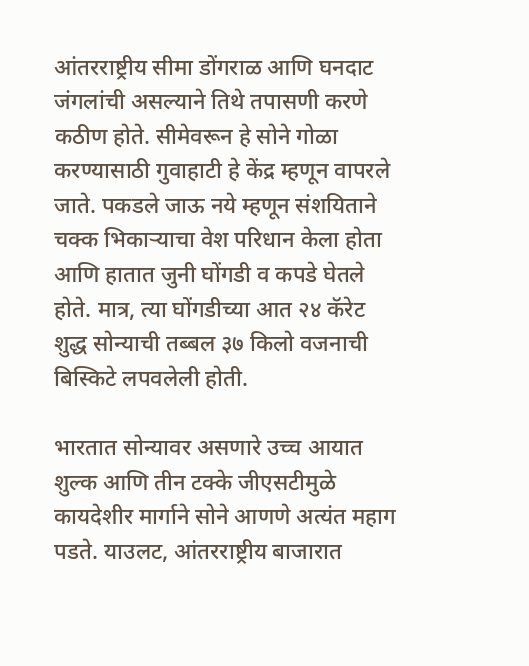आंतरराष्ट्रीय सीमा डोंगराळ आणि घनदाट जंगलांची असल्याने तिथे तपासणी करणे कठीण होते. सीमेवरून हे सोने गोळा करण्यासाठी गुवाहाटी हे केंद्र म्हणून वापरले जाते. पकडले जाऊ नये म्हणून संशयिताने चक्क भिकाऱ्याचा वेश परिधान केला होता आणि हातात जुनी घोंगडी व कपडे घेतले होते. मात्र, त्या घोंगडीच्या आत २४ कॅरेट शुद्ध सोन्याची तब्बल ३७ किलो वजनाची बिस्किटे लपवलेली होती.

भारतात सोन्यावर असणारे उच्च आयात शुल्क आणि तीन टक्के जीएसटीमुळे कायदेशीर मार्गाने सोने आणणे अत्यंत महाग पडते. याउलट, आंतरराष्ट्रीय बाजारात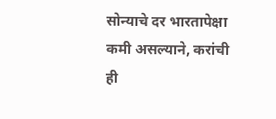सोन्याचे दर भारतापेक्षा कमी असल्याने, करांची ही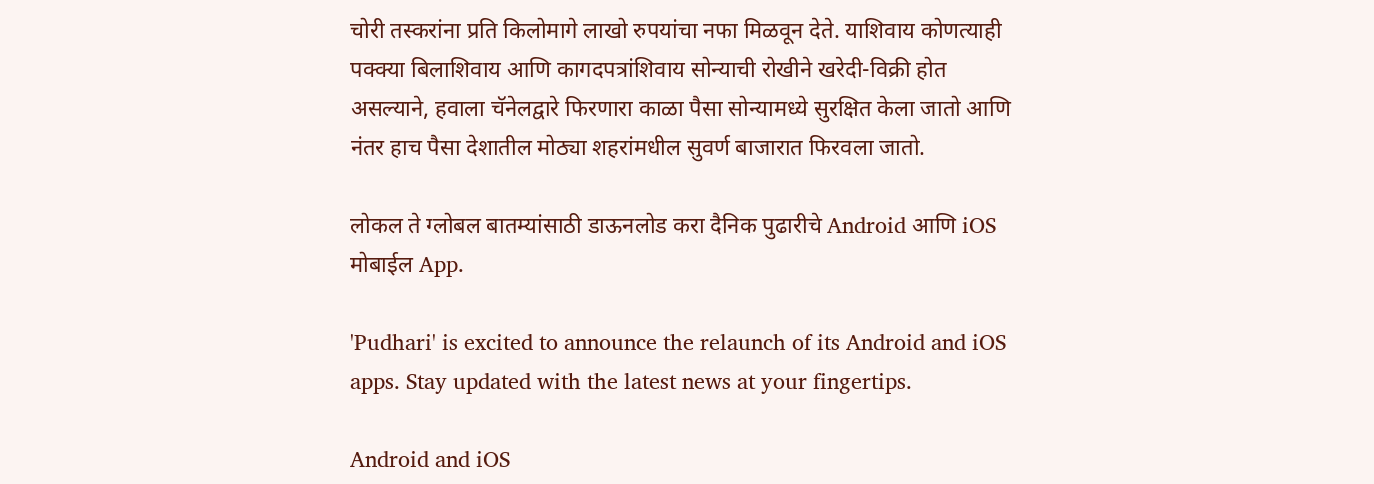चोरी तस्करांना प्रति किलोमागे लाखो रुपयांचा नफा मिळवून देते. याशिवाय कोणत्याही पक्क्या बिलाशिवाय आणि कागदपत्रांशिवाय सोन्याची रोखीने खरेदी-विक्री होत असल्याने, हवाला चॅनेलद्वारे फिरणारा काळा पैसा सोन्यामध्ये सुरक्षित केला जातो आणि नंतर हाच पैसा देशातील मोठ्या शहरांमधील सुवर्ण बाजारात फिरवला जातो.

लोकल ते ग्लोबल बातम्यांसाठी डाऊनलोड करा दैनिक पुढारीचे Android आणि iOS मोबाईल App.

'Pudhari' is excited to announce the relaunch of its Android and iOS apps. Stay updated with the latest news at your fingertips.

Android and iOS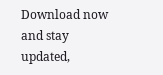Download now and stay updated,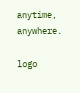anytime, anywhere.

logo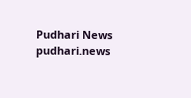Pudhari News
pudhari.news